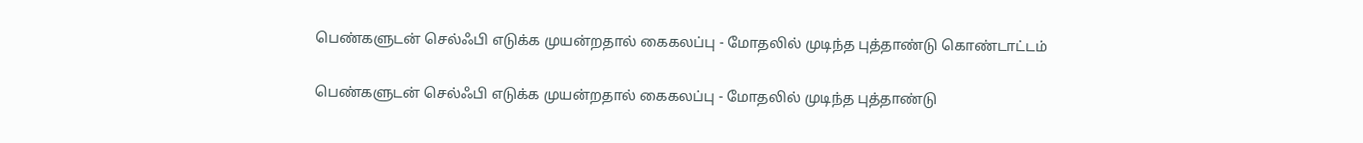பெண்களுடன் செல்ஃபி எடுக்க முயன்றதால் கைகலப்பு - மோதலில் முடிந்த புத்தாண்டு கொண்டாட்டம்

பெண்களுடன் செல்ஃபி எடுக்க முயன்றதால் கைகலப்பு - மோதலில் முடிந்த புத்தாண்டு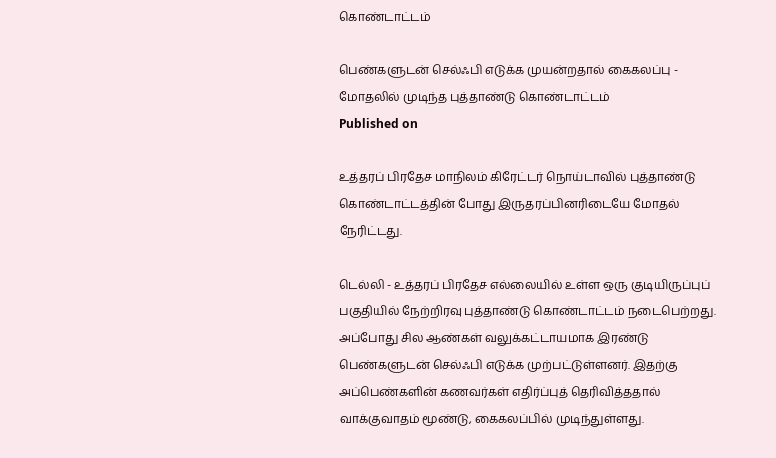கொண்டாட்டம்

பெண்களுடன் செல்ஃபி எடுக்க முயன்றதால் கைகலப்பு - மோதலில் முடிந்த புத்தாண்டு கொண்டாட்டம்
Published on

உத்தரப் பிரதேச மாநிலம் கிரேட்டர் நொய்டாவில் புத்தாண்டு கொண்டாட்டத்தின் போது இருதரப்பினரிடையே மோதல் நேரிட்டது.

டெல்லி - உத்தரப் பிரதேச எல்லையில் உள்ள ஒரு குடியிருப்புப் பகுதியில் நேற்றிரவு புத்தாண்டு கொண்டாட்டம் நடைபெற்றது. அப்போது சில ஆண்கள் வலுக்கட்டாயமாக இரண்டு பெண்களுடன் செல்ஃபி எடுக்க முற்பட்டுள்ளனர். இதற்கு அப்பெண்களின் கணவர்கள் எதிர்ப்புத் தெரிவித்ததால் வாக்குவாதம் மூண்டு, கைகலப்பில் முடிந்துள்ளது.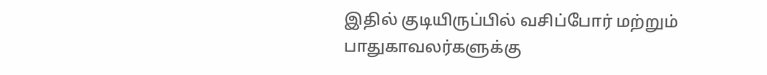இதில் குடியிருப்பில் வசிப்போர் மற்றும் பாதுகாவலர்களுக்கு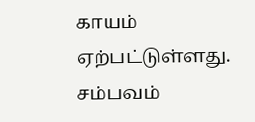காயம் ஏற்பட்டுள்ளது. சம்பவம்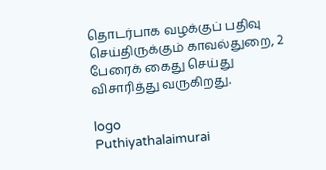தொடர்பாக வழக்குப் பதிவு செய்திருக்கும் காவல்துறை, 2 பேரைக் கைது செய்து விசாரித்து வருகிறது.

logo
Puthiyathalaimurai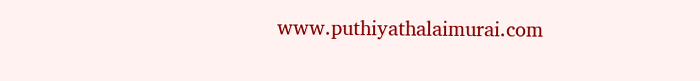www.puthiyathalaimurai.com